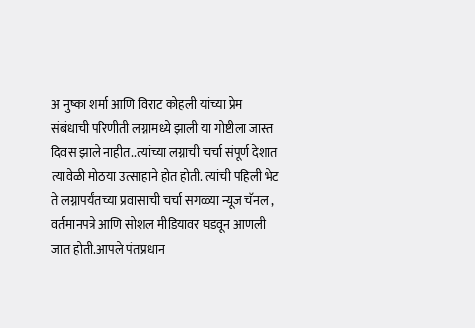अ नुष्का शर्मा आणि विराट कोहली यांच्या प्रेम संबंधाची परिणीती लग्नामध्ये झाली या गोष्टीला जास्त दिवस झाले नाहीत..त्यांच्या लग्नाची चर्चा संपूर्ण देशात त्यावेळी मोठया उत्साहाने होत होती. त्यांची पहिली भेट ते लग्नापर्यंतच्या प्रवासाची चर्चा सगळ्या न्यूज चॅनल , वर्तमानपत्रे आणि सोशल मीडियावर घडवून आणली जात होती.आपले पंतप्रधान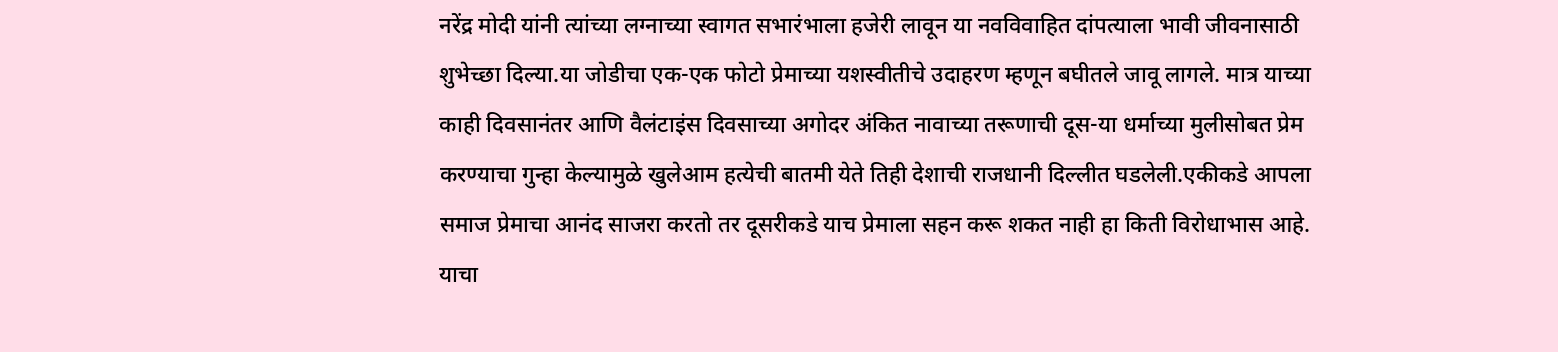नरेंद्र मोदी यांनी त्यांच्या लग्नाच्या स्वागत सभारंभाला हजेरी लावून या नवविवाहित दांपत्याला भावी जीवनासाठी शुभेच्छा दिल्या.या जोडीचा एक-एक फोटो प्रेमाच्या यशस्वीतीचे उदाहरण म्हणून बघीतले जावू लागले. मात्र याच्या काही दिवसानंतर आणि वैलंटाइंस दिवसाच्या अगोदर अंकित नावाच्या तरूणाची दूस-या धर्माच्या मुलीसोबत प्रेम करण्याचा गुन्हा केल्यामुळे खुलेआम हत्येची बातमी येते तिही देशाची राजधानी दिल्लीत घडलेली.एकीकडे आपला समाज प्रेमाचा आनंद साजरा करतो तर दूसरीकडे याच प्रेमाला सहन करू शकत नाही हा किती विरोधाभास आहे. याचा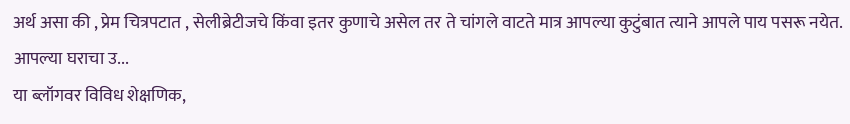अर्थ असा की , प्रेम चित्रपटात , सेलीब्रेटीजचे किंवा इतर कुणाचे असेल तर ते चांगले वाटते मात्र आपल्या कुटुंबात त्याने आपले पाय पसरू नयेत. आपल्या घराचा उ...
या ब्लॉगवर विविध शेक्षणिक,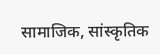सामाजिक, सांस्कृतिक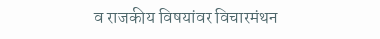व राजकीय विषयांवर विचारमंथन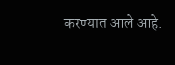करण्यात आले आहे.